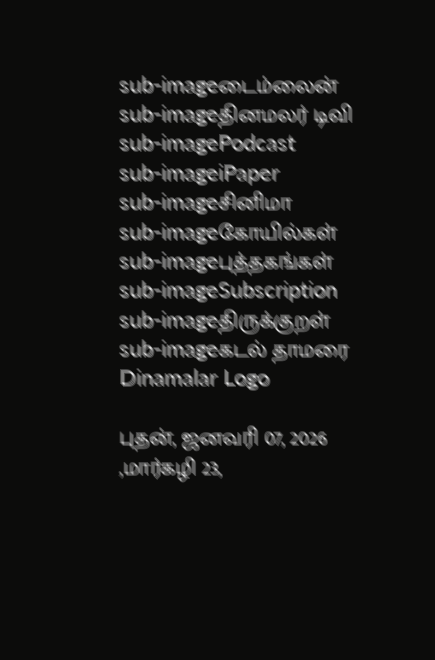sub-imageடைம்லைன்
sub-imageதினமலர் டிவி
sub-imagePodcast
sub-imageiPaper
sub-imageசினிமா
sub-imageகோயில்கள்
sub-imageபுத்தகங்கள்
sub-imageSubscription
sub-imageதிருக்குறள்
sub-imageகடல் தாமரை
Dinamalar Logo

புதன், ஜனவரி 07, 2026 ,மார்கழி 23,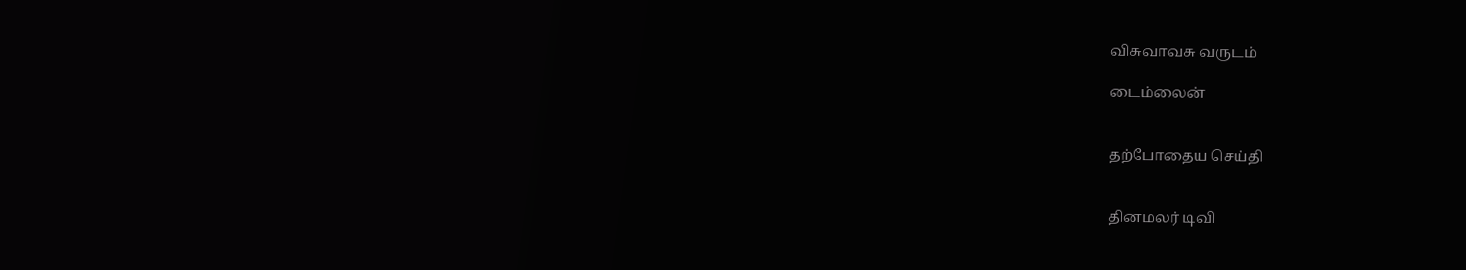விசுவாவசு வருடம்

டைம்லைன்


தற்போதைய செய்தி


தினமலர் டிவி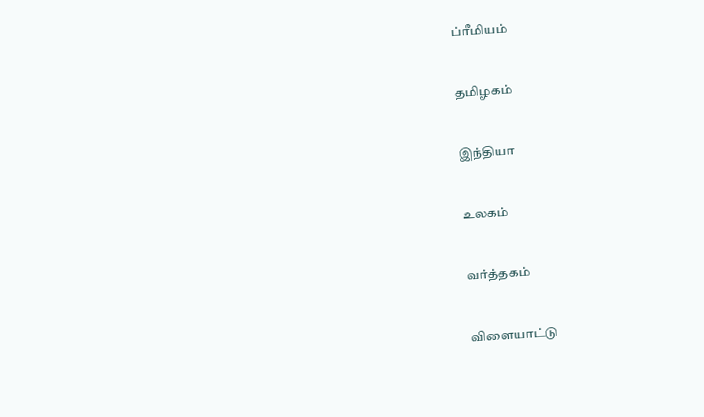ப்ரீமியம்


தமிழகம்


இந்தியா


உலகம்


வர்த்தகம்


விளையாட்டு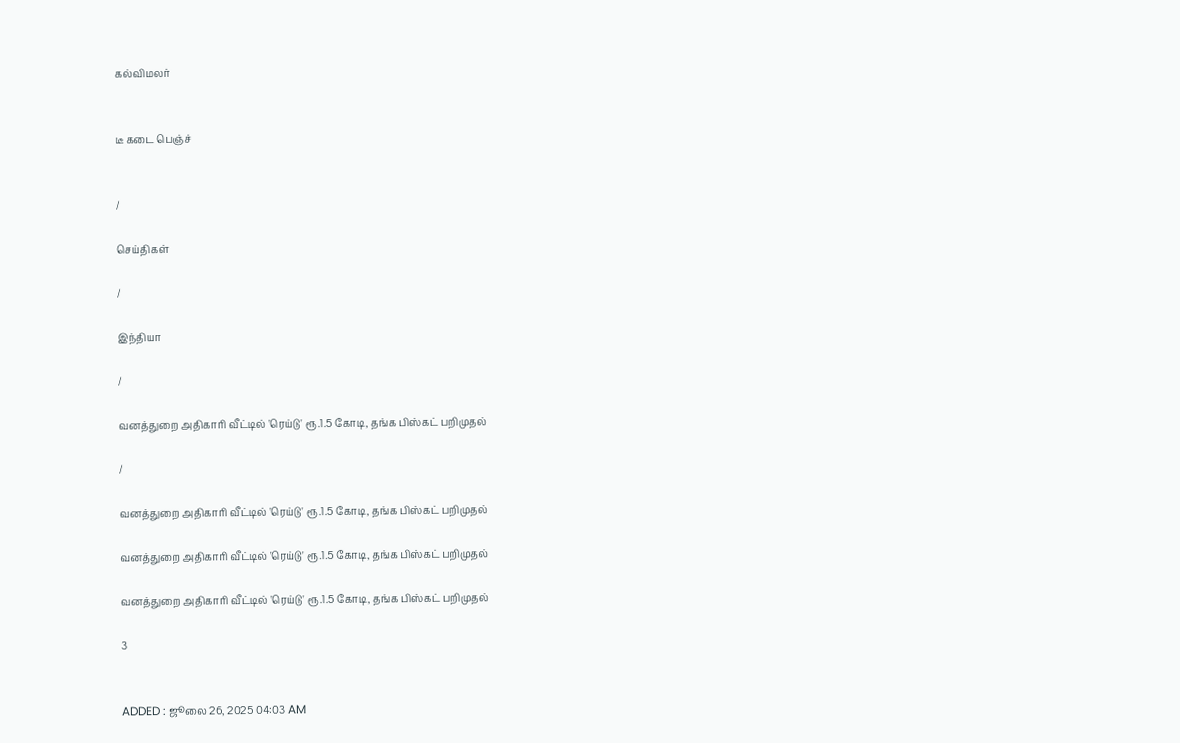கல்விமலர்


டீ கடை பெஞ்ச்


/

செய்திகள்

/

இந்தியா

/

வனத்துறை அதிகாரி வீட்டில் 'ரெய்டு' ரூ.1.5 கோடி, தங்க பிஸ்கட் பறிமுதல்

/

வனத்துறை அதிகாரி வீட்டில் 'ரெய்டு' ரூ.1.5 கோடி, தங்க பிஸ்கட் பறிமுதல்

வனத்துறை அதிகாரி வீட்டில் 'ரெய்டு' ரூ.1.5 கோடி, தங்க பிஸ்கட் பறிமுதல்

வனத்துறை அதிகாரி வீட்டில் 'ரெய்டு' ரூ.1.5 கோடி, தங்க பிஸ்கட் பறிமுதல்

3


ADDED : ஜூலை 26, 2025 04:03 AM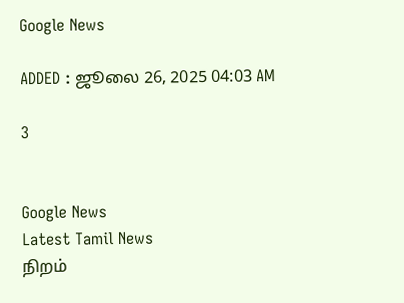Google News

ADDED : ஜூலை 26, 2025 04:03 AM

3


Google News
Latest Tamil News
நிறம்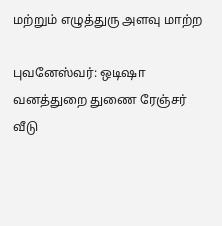மற்றும் எழுத்துரு அளவு மாற்ற

புவனேஸ்வர்: ஒடிஷா வனத்துறை துணை ரேஞ்சர் வீடு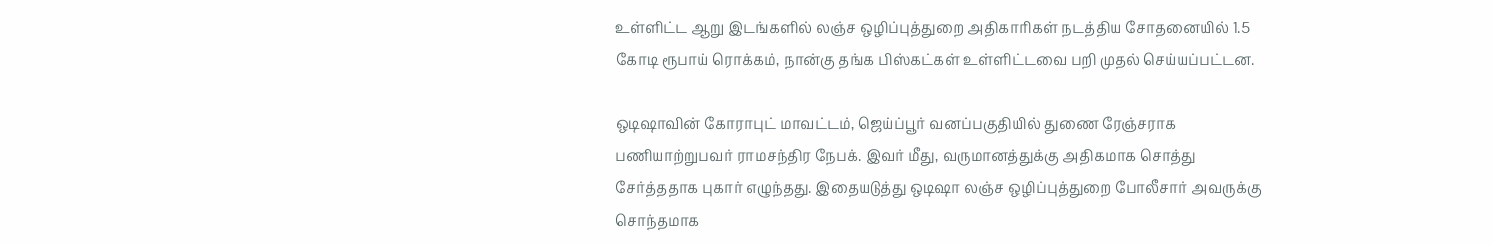உள்ளிட்ட ஆறு இடங்களில் லஞ்ச ஒழிப்புத்துறை அதிகாரிகள் நடத்திய சோதனையில் 1.5 கோடி ரூபாய் ரொக்கம், நான்கு தங்க பிஸ்கட்கள் உள்ளிட்டவை பறி முதல் செய்யப்பட்டன.

ஒடிஷாவின் கோராபுட் மாவட்டம், ஜெய்ப்பூர் வனப்பகுதியில் துணை ரேஞ்சராக பணியாற்றுபவர் ராமசந்திர நேபக். இவர் மீது, வருமானத்துக்கு அதிகமாக சொத்து சேர்த்ததாக புகார் எழுந்தது. இதையடுத்து ஒடிஷா லஞ்ச ஒழிப்புத்துறை போலீசார் அவருக்கு சொந்தமாக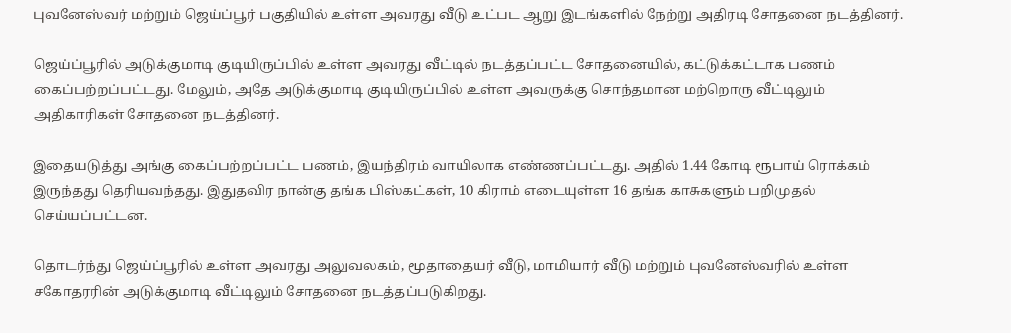புவனேஸ்வர் மற்றும் ஜெய்ப்பூர் பகுதியில் உள்ள அவரது வீடு உட்பட ஆறு இடங்களில் நேற்று அதிரடி சோதனை நடத்தினர்.

ஜெய்ப்பூரில் அடுக்குமாடி குடியிருப்பில் உள்ள அவரது வீட்டில் நடத்தப்பட்ட சோதனையில், கட்டுக்கட்டாக பணம் கைப்பற்றப்பட்டது. மேலும், அதே அடுக்குமாடி குடியிருப்பில் உள்ள அவருக்கு சொந்தமான மற்றொரு வீட்டிலும் அதிகாரிகள் சோதனை நடத்தினர்.

இதையடுத்து அங்கு கைப்பற்றப்பட்ட பணம், இயந்திரம் வாயிலாக எண்ணப்பட்டது. அதில் 1.44 கோடி ரூபாய் ரொக்கம் இருந்தது தெரியவந்தது. இதுதவிர நான்கு தங்க பிஸ்கட்கள், 10 கிராம் எடையுள்ள 16 தங்க காசுகளும் பறிமுதல் செய்யப்பட்டன.

தொடர்ந்து ஜெய்ப்பூரில் உள்ள அவரது அலுவலகம், மூதாதையர் வீடு, மாமியார் வீடு மற்றும் புவனேஸ்வரில் உள்ள சகோதரரின் அடுக்குமாடி வீட்டிலும் சோதனை நடத்தப்படுகிறது.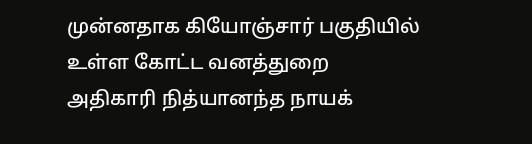முன்னதாக கியோஞ்சார் பகுதியில் உள்ள கோட்ட வனத்துறை அதிகாரி நித்யானந்த நாயக்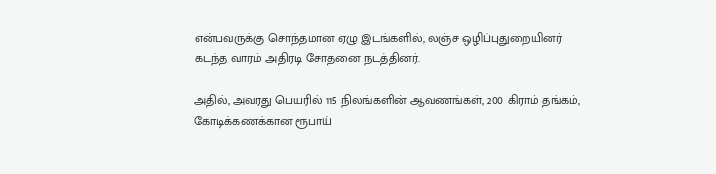என்பவருக்கு சொந்தமான ஏழு இடங்களில், லஞ்ச ஒழிப்புதுறையினர் கடந்த வாரம் அதிரடி சோதனை நடத்தினர்.

அதில், அவரது பெயரில் 115 நிலங்களின் ஆவணங்கள், 200 கிராம் தங்கம், கோடிக்கணக்கான ரூபாய்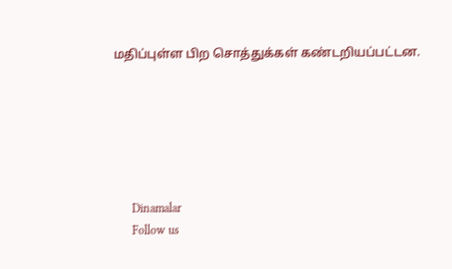மதிப்புள்ள பிற சொத்துக்கள் கண்டறியப்பட்டன.






      Dinamalar
      Follow us